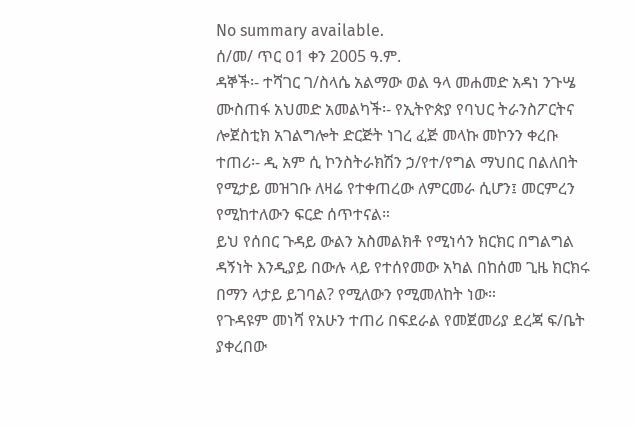No summary available.
ሰ/መ/ ጥር ዐ1 ቀን 2005 ዓ.ም.
ዳኞች፡- ተሻገር ገ/ስላሴ አልማው ወል ዓላ መሐመድ አዳነ ንጉሤ ሙስጠፋ አህመድ አመልካች፡- የኢትዮጵያ የባህር ትራንስፖርትና ሎጀስቲክ አገልግሎት ድርጅት ነገረ ፈጅ መላኩ መኮንን ቀረቡ ተጠሪ፡- ዲ አም ሲ ኮንስትራክሽን ኃ/የተ/የግል ማህበር በልለበት የሚታይ መዝገቡ ለዛሬ የተቀጠረው ለምርመራ ሲሆን፤ መርምረን የሚከተለውን ፍርድ ሰጥተናል።
ይህ የሰበር ጉዳይ ውልን አስመልክቶ የሚነሳን ክርክር በግልግል ዳኝነት እንዲያይ በውሉ ላይ የተሰየመው አካል በከሰመ ጊዜ ክርክሩ በማን ላታይ ይገባል? የሚለውን የሚመለከት ነው።
የጉዳዩም መነሻ የአሁን ተጠሪ በፍደራል የመጀመሪያ ደረጃ ፍ/ቤት ያቀረበው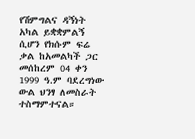የሽምግልና ዳኝነት አካል ይቋቋምልኝ ሲሆን የክሱም ፍሬ ቃል ከአመልካች ጋር መሰከረም 04 ቀን 1999 ዓ.ም ባደረግነው ውል ህንፃ ለመስራት ተስማምተናል።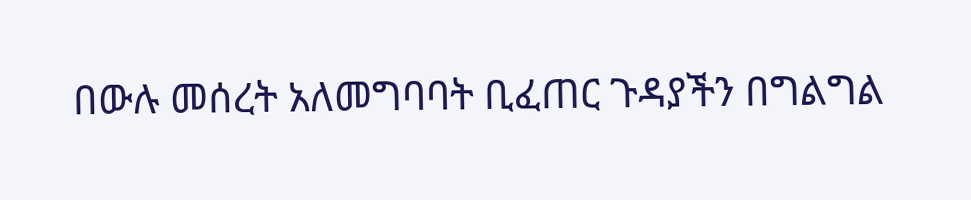በውሉ መሰረት አለመግባባት ቢፈጠር ጉዳያችን በግልግል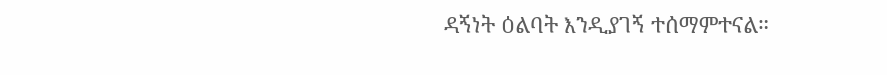ዳኝነት ዕልባት እንዲያገኝ ተሰማምተናል።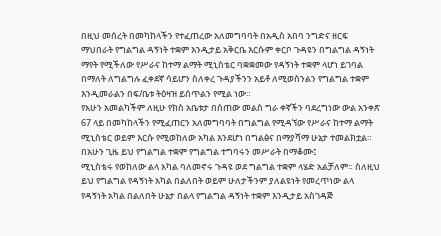በዚህ መሰረት በመካከላችን የተፈጠረው አለመግባባት በአዲስ አበባ ንግድና ዘርፍ ማህበራት የግልግል ዳኝነት ተቋም እንዲታይ አቅርቤ እርሱም ቀርቦ ጉዳዩን በግልግል ዳኝነት ማየት የሚችለው የሥራና ከተማ ልማት ሚኒስቴር ባቋቋመው የዳኝነት ተቋም ላሆነ ይገባል በማለት ለግልግሉ ፈቀደኛ ሳይሆን ስለቀረ ጉዳያችንን አይቶ ለሚወስንልን የግልግል ተቋም እንዲመራልን በፍ/ቤቱ ትዕዛዝ ይሰጥልን የሚል ነው።
የአሁን አመልካችም ለዚሁ የክስ አቤቱታ በሰጠው መልስ ግራ ቀኛችን ባደረግነው ውል አንቀጽ 67 ላይ በመካከላችን የሚፈጠርን አለመግባባት በግልግል የሚዳኘው የሥራና ከተማ ልማት ሚኒስቴር ወይም እርሱ የሚወከለው አካል እንደሆነ በግልፅና በማያሻማ ሁኔታ ተመልክቷል። በአሁን ጊዜ ይህ የግልግል ተቋም የግልግል ተግባሩን መሥራት በማቆሙ፤
ሚኒስቴሩ የወከለው ልላ አካል ባለመኖሩ ጉዳዩ ወደ ግልግል ተቋም ላሄድ አልቻለም። ስለዚህ ይህ የግልግል የዳኝነት አካል በልለበት ወይም ሁለታችንም ያለልዩነት የመረጥነው ልላ የዳኝነት አካል በልለበት ሁኔታ በልላ የግልግል ዳኝነት ተቋም እንዲታይ አስገዳጅ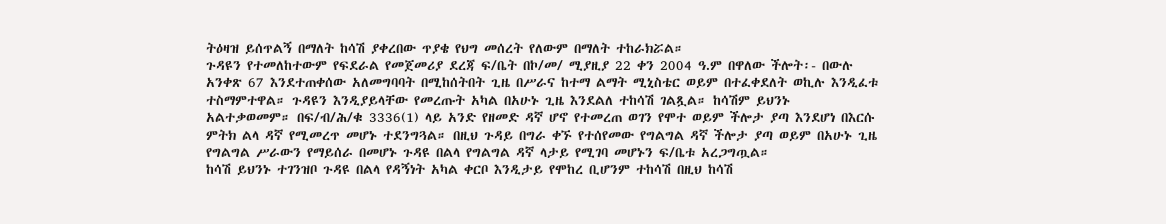ትዕዛዝ ይሰጥልኝ በማለት ከሳሽ ያቀረበው ጥያቄ የህግ መሰረት የለውም በማለት ተከራክሯል።
ጉዳዩን የተመለከተውም የፍደራል የመጀመሪያ ደረጃ ፍ/ቤት በኮ/መ/ ሚያዚያ 22 ቀን 2004 ዓ.ም በዋለው ችሎት፡- በውሉ አንቀጽ 67 እንደተጠቀሰው አለመግባባት በሚከሰትበት ጊዜ በሥራና ከተማ ልማት ሚኒስቴር ወይም በተፈቀደለት ወኪሉ እንዲፈቱ ተስማምተዋል። ጉዳዩን እንዲያይላቸው የመረጡት አካል በአሁኑ ጊዜ እንደልለ ተከሳሽ ገልጿል። ከሳሽም ይህንኑ አልተቃወመም። በፍ/ብ/ሕ/ቁ 3336(1) ላይ አንድ የዘመድ ዳኛ ሆኖ የተመረጠ ወገን የሞተ ወይም ችሎታ ያጣ እንደሆነ በእርሱ ምትክ ልላ ዳኛ የሚመረጥ መሆኑ ተደንግጓል። በዚህ ጉዳይ በግራ ቀኙ የተሰየመው የግልግል ዳኛ ችሎታ ያጣ ወይም በአሁኑ ጊዜ የግልግል ሥራውን የማይሰራ በመሆኑ ጉዳዩ በልላ የግልግል ዳኛ ላታይ የሚገባ መሆኑን ፍ/ቤቱ አረጋግጧል።
ከሳሽ ይህንኑ ተገንዝቦ ጉዳዩ በልላ የዳኝነት አካል ቀርቦ እንዲታይ የሞከረ ቢሆንም ተከሳሽ በዚህ ከሳሽ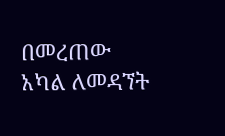በመረጠው አካል ለመዳኘት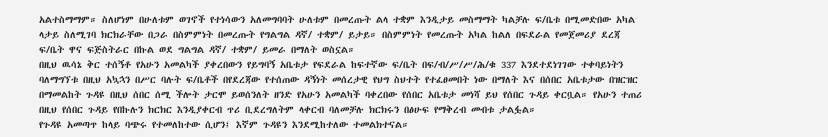አልተስማማም። ስለሆነም በሁለቱም ወገኖች የተነሳውን አለመግባባት ሁለቱም በመረጡት ልላ ተቋም እንዲታይ መስማማት ካልቻሉ ፍ/ቤቱ በሚመድበው አካል ላታይ ስለሚገባ ክርክራቸው በጋራ በስምምነት በመረጡት የግልግል ዳኛ/ ተቋም/ ይታይ። በስምምነት የመረጡት አካል ከልለ በፍደራል የመጀመሪያ ደረጃ ፍ/ቤት ዋና ፍጅስትራር በኩል ወደ ግልግል ዳኛ/ ተቋም/ ይመራ በማለት ወስኗል።
በዚህ ዉሳኔ ቅር ተሰኝቶ የአሁን አመልካች ያቀረበውን የይግባኝ አቤቱታ የፍደራል ከፍተኛው ፍ/ቤት በፍ/ብ/ሥ/ሥ/ሕ/ቁ 337 እንደተደነገገው ተቀባይነትን ባለማግኘቱ በዚህ አኳኋን በሥር ባሉት ፍ/ቤቶች በየደረጃው የተሰጠው ዳኝነት መሰረታዊ የህግ ስህተት የተፈፀመበት ነው በማለት እና በሰበር አቤቱታው በዝርዝር በማመልከት ጉዳዩ በዚህ ሰበር ሰሚ ችሎት ታርሞ ይወሰንለት ዘንድ የአሁን አመልካች ባቀረበው የሰበር አቤቱታ መነሻ ይህ የሰበር ጉዳይ ቀርቧል። የአሁን ተጠሪ በዚህ የሰበር ጉዳይ የበኩሉን ክርክር እንዲያቀርብ ጥሪ ቢደረግለትም ላቀርብ ባለመቻሉ ክርክሩን በፅሁፍ የማቅረብ መብቱ ታልፏል።
የጉዳዩ አመጣጥ ከላይ ባጭሩ የተመለከተው ሲሆን፤ እኛም ጉዳዩን እንደሚከተለው ተመልክተናል።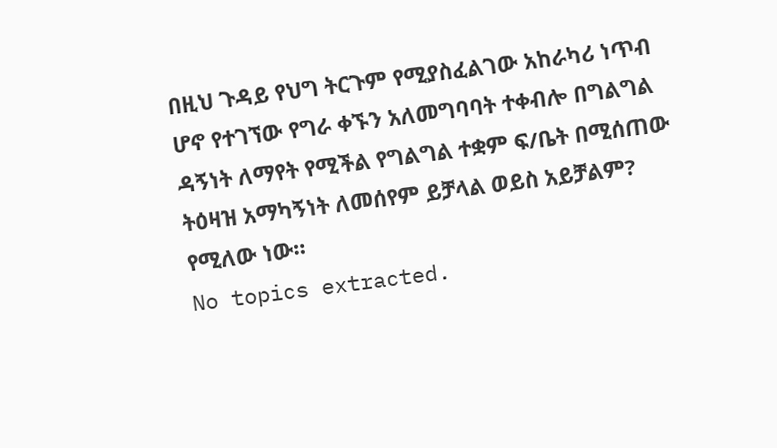በዚህ ጉዳይ የህግ ትርጉም የሚያስፈልገው አከራካሪ ነጥብ ሆኖ የተገኘው የግራ ቀኙን አለመግባባት ተቀብሎ በግልግል ዳኝነት ለማየት የሚችል የግልግል ተቋም ፍ/ቤት በሚሰጠው ትዕዛዝ አማካኝነት ለመሰየም ይቻላል ወይስ አይቻልም? የሚለው ነው።
No topics extracted.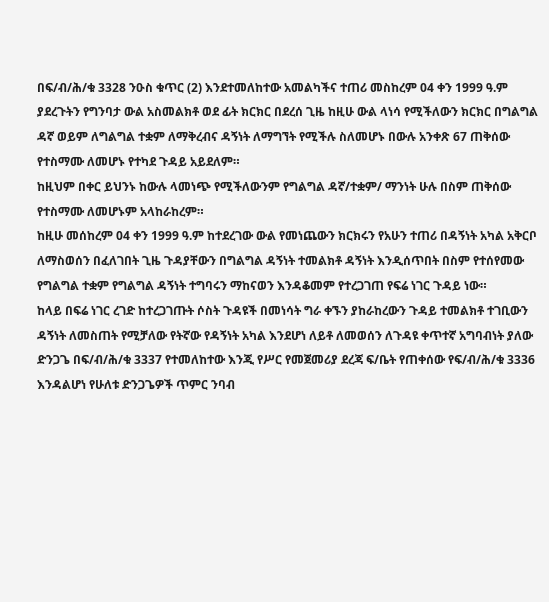በፍ/ብ/ሕ/ቁ 3328 ንዑስ ቁጥር (2) እንደተመለከተው አመልካችና ተጠሪ መስከረም 04 ቀን 1999 ዓ.ም ያደረጉትን የግንባታ ውል አስመልክቶ ወደ ፊት ክርክር በደረሰ ጊዜ ከዚሁ ውል ላነሳ የሚችለውን ክርክር በግልግል ዳኛ ወይም ለግልግል ተቋም ለማቅረብና ዳኝነት ለማግኘት የሚችሉ ስለመሆኑ በውሉ አንቀጽ 67 ጠቅሰው የተስማሙ ለመሆኑ የተካደ ጉዳይ አይደለም።
ከዚህም በቀር ይህንኑ ከውሉ ላመነጭ የሚችለውንም የግልግል ዳኛ/ተቋም/ ማንነት ሁሉ በስም ጠቅሰው የተስማሙ ለመሆኑም አላከራከረም።
ከዚሁ መሰከረም 04 ቀን 1999 ዓ.ም ከተደረገው ውል የመነጨውን ክርክሩን የአሁን ተጠሪ በዳኝነት አካል አቅርቦ ለማስወሰን በፈለገበት ጊዜ ጉዳያቸውን በግልግል ዳኝነት ተመልክቶ ዳኝነት እንዲሰጥበት በስም የተሰየመው የግልግል ተቋም የግልግል ዳኝነት ተግባሩን ማከናወን እንዳቆመም የተረጋገጠ የፍሬ ነገር ጉዳይ ነው።
ከላይ በፍሬ ነገር ረገድ ከተረጋገጡት ሶስት ጉዳዩች በመነሳት ግራ ቀኙን ያከራከረውን ጉዳይ ተመልክቶ ተገቢውን ዳኝነት ለመስጠት የሚቻለው የትኛው የዳኝነት አካል እንደሆነ ለይቶ ለመወሰን ለጉዳዩ ቀጥተኛ አግባብነት ያለው ድንጋጌ በፍ/ብ/ሕ/ቁ 3337 የተመለከተው እንጂ የሥር የመጀመሪያ ደረጃ ፍ/ቤት የጠቀሰው የፍ/ብ/ሕ/ቁ 3336 እንዳልሆነ የሁለቱ ድንጋጌዎች ጥምር ንባብ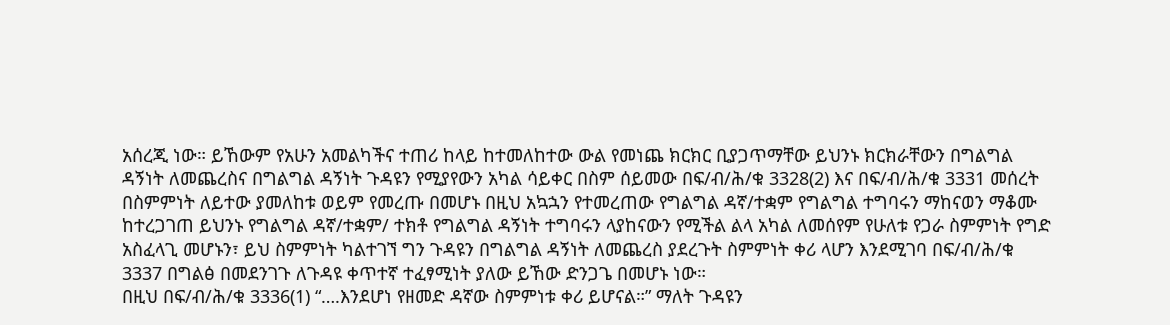አሰረጂ ነው። ይኸውም የአሁን አመልካችና ተጠሪ ከላይ ከተመለከተው ውል የመነጨ ክርክር ቢያጋጥማቸው ይህንኑ ክርክራቸውን በግልግል ዳኝነት ለመጨረስና በግልግል ዳኝነት ጉዳዩን የሚያየውን አካል ሳይቀር በስም ሰይመው በፍ/ብ/ሕ/ቁ 3328(2) እና በፍ/ብ/ሕ/ቁ 3331 መሰረት በስምምነት ለይተው ያመለከቱ ወይም የመረጡ በመሆኑ በዚህ አኳኋን የተመረጠው የግልግል ዳኛ/ተቋም የግልግል ተግባሩን ማከናወን ማቆሙ ከተረጋገጠ ይህንኑ የግልግል ዳኛ/ተቋም/ ተክቶ የግልግል ዳኝነት ተግባሩን ላያከናውን የሚችል ልላ አካል ለመሰየም የሁለቱ የጋራ ስምምነት የግድ አስፈላጊ መሆኑን፣ ይህ ስምምነት ካልተገኘ ግን ጉዳዩን በግልግል ዳኝነት ለመጨረስ ያደረጉት ስምምነት ቀሪ ላሆን እንደሚገባ በፍ/ብ/ሕ/ቁ 3337 በግልፅ በመደንገጉ ለጉዳዩ ቀጥተኛ ተፈፃሚነት ያለው ይኸው ድንጋጌ በመሆኑ ነው።
በዚህ በፍ/ብ/ሕ/ቁ 3336(1) “….እንደሆነ የዘመድ ዳኛው ስምምነቱ ቀሪ ይሆናል።” ማለት ጉዳዩን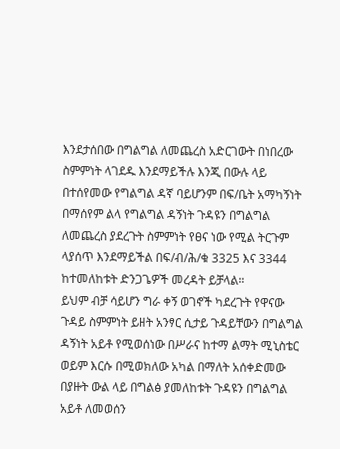እንደታሰበው በግልግል ለመጨረስ አድርገውት በነበረው ስምምነት ላገደዱ እንደማይችሉ እንጂ በውሉ ላይ በተሰየመው የግልግል ዳኛ ባይሆንም በፍ/ቤት አማካኝነት በማሰየም ልላ የግልግል ዳኝነት ጉዳዩን በግልግል ለመጨረስ ያደረጉት ስምምነት የፀና ነው የሚል ትርጉም ላያሰጥ እንደማይችል በፍ/ብ/ሕ/ቁ 3325 እና 3344 ከተመለከቱት ድንጋጌዎች መረዳት ይቻላል።
ይህም ብቻ ሳይሆን ግራ ቀኝ ወገኖች ካደረጉት የዋናው ጉዳይ ስምምነት ይዘት አንፃር ሲታይ ጉዳይቸውን በግልግል ዳኝነት አይቶ የሚወሰነው በሥራና ከተማ ልማት ሚኒስቴር ወይም እርሱ በሚወክለው አካል በማለት አሰቀድመው በያዙት ውል ላይ በግልፅ ያመለከቱት ጉዳዩን በግልግል አይቶ ለመወሰን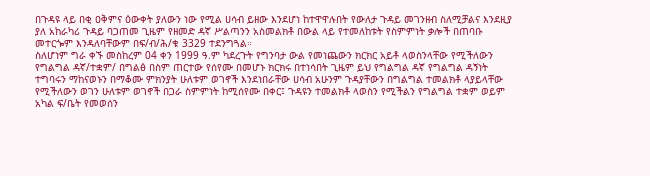በጉዳዩ ላይ በቂ ዐቅምና ዕውቀት ያለውን ነው የሚል ሀሳብ ይዘው እንደሆነ ከተዋዋሉበት የውለታ ጉዳይ መገንዘብ ስለሚቻልና እንደዚያ ያለ አከራካሪ ጉዳይ ባጋጠመ ጊዜም የዘመድ ዳኛ ሥልጣንን አስመልክቶ በውል ላይ የተመለከቱት የስምምነት ቃሎች በጠባቡ መተርጐም እንዳለባቸውም በፍ/ብ/ሕ/ቁ 3329 ተደንግጓል።
ስለሆነም ግራ ቀኙ መስከረም 04 ቀን 1999 ዓ.ም ካደረጉት የግንባታ ውል የመነጨውን ክርክር አይቶ ላወስንላቸው የሚችለውን የግልግል ዳኛ/ተቋም/ በግልፅ በስም ጠርተው የሰየሙ በመሆኑ ክርክሩ በተነሳበት ጊዜም ይህ የግልግል ዳኛ የግልግል ዳኝነት ተግባሩን ማከናወኑን በማቆሙ ምክንያት ሁለቱም ወገኖች እንደነበራቸው ሀሳብ አሁንም ጉዳያቸውን በግልግል ተመልክቶ ላያይላቸው የሚችለውን ወገን ሁለቱም ወገኖች በጋራ ስምምነት ከሚሰየሙ በቀር፤ ጉዳዩን ተመልክቶ ላወስን የሚችልን የግልግል ተቋም ወይም አካል ፍ/ቤት የመወሰን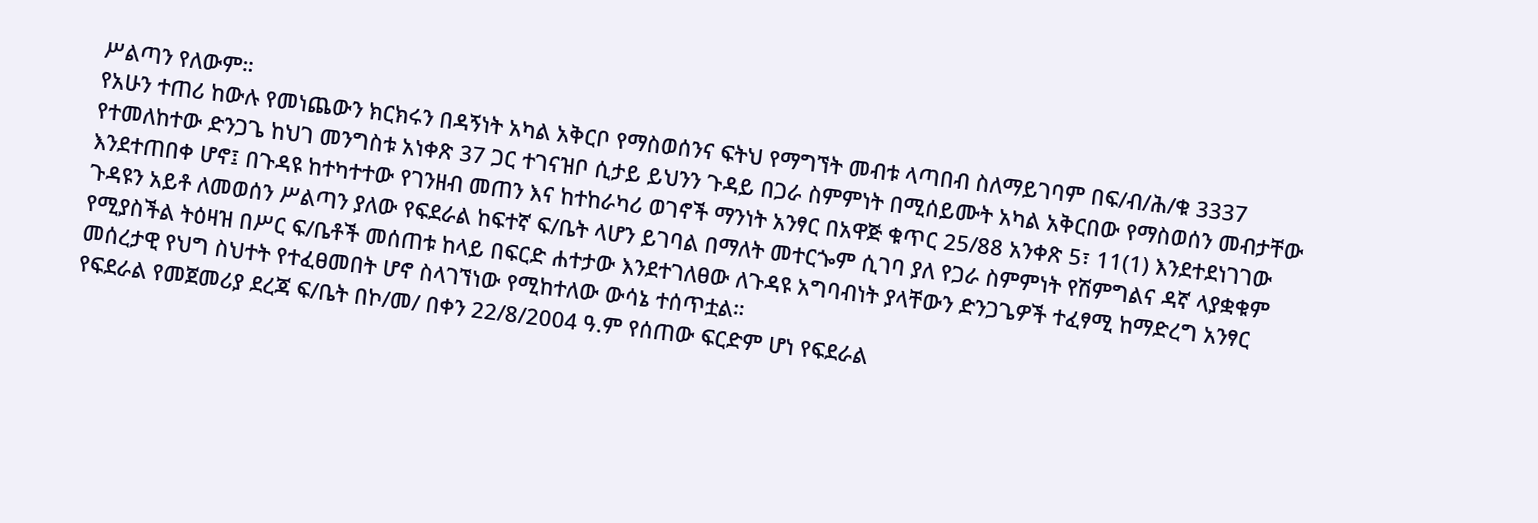ሥልጣን የለውም።
የአሁን ተጠሪ ከውሉ የመነጨውን ክርክሩን በዳኝነት አካል አቅርቦ የማስወሰንና ፍትህ የማግኘት መብቱ ላጣበብ ስለማይገባም በፍ/ብ/ሕ/ቁ 3337 የተመለከተው ድንጋጌ ከህገ መንግስቱ አነቀጽ 37 ጋር ተገናዝቦ ሲታይ ይህንን ጉዳይ በጋራ ስምምነት በሚሰይሙት አካል አቅርበው የማስወሰን መብታቸው እንደተጠበቀ ሆኖ፤ በጉዳዩ ከተካተተው የገንዘብ መጠን እና ከተከራካሪ ወገኖች ማንነት አንፃር በአዋጅ ቁጥር 25/88 አንቀጽ 5፣ 11(1) እንደተደነገገው ጉዳዩን አይቶ ለመወሰን ሥልጣን ያለው የፍደራል ከፍተኛ ፍ/ቤት ላሆን ይገባል በማለት መተርጐም ሲገባ ያለ የጋራ ስምምነት የሽምግልና ዳኛ ላያቋቁም የሚያስችል ትዕዛዝ በሥር ፍ/ቤቶች መሰጠቱ ከላይ በፍርድ ሐተታው እንደተገለፀው ለጉዳዩ አግባብነት ያላቸውን ድንጋጌዎች ተፈፃሚ ከማድረግ አንፃር መሰረታዊ የህግ ስህተት የተፈፀመበት ሆኖ ስላገኘነው የሚከተለው ውሳኔ ተሰጥቷል።
የፍደራል የመጀመሪያ ደረጃ ፍ/ቤት በኮ/መ/ በቀን 22/8/2004 ዓ.ም የሰጠው ፍርድም ሆነ የፍደራል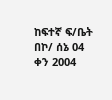ከፍተኛ ፍ/ቤት በኮ/ ሰኔ 04 ቀን 2004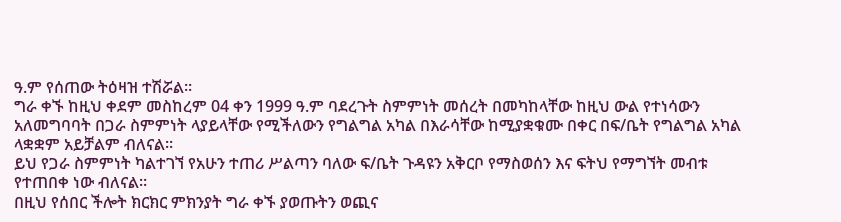ዓ.ም የሰጠው ትዕዛዝ ተሽሯል።
ግራ ቀኙ ከዚህ ቀደም መስከረም 04 ቀን 1999 ዓ.ም ባደረጉት ስምምነት መሰረት በመካከላቸው ከዚህ ውል የተነሳውን አለመግባባት በጋራ ስምምነት ላያይላቸው የሚችለውን የግልግል አካል በእራሳቸው ከሚያቋቁሙ በቀር በፍ/ቤት የግልግል አካል ላቋቋም አይቻልም ብለናል።
ይህ የጋራ ስምምነት ካልተገኘ የአሁን ተጠሪ ሥልጣን ባለው ፍ/ቤት ጉዳዩን አቅርቦ የማስወሰን እና ፍትህ የማግኘት መብቱ የተጠበቀ ነው ብለናል።
በዚህ የሰበር ችሎት ክርክር ምክንያት ግራ ቀኙ ያወጡትን ወጪና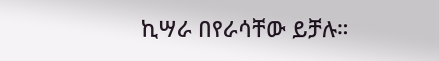ኪሣራ በየራሳቸው ይቻሉ።